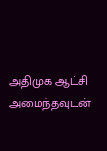அதிமுக ஆட்சி அமைந்தவுடன்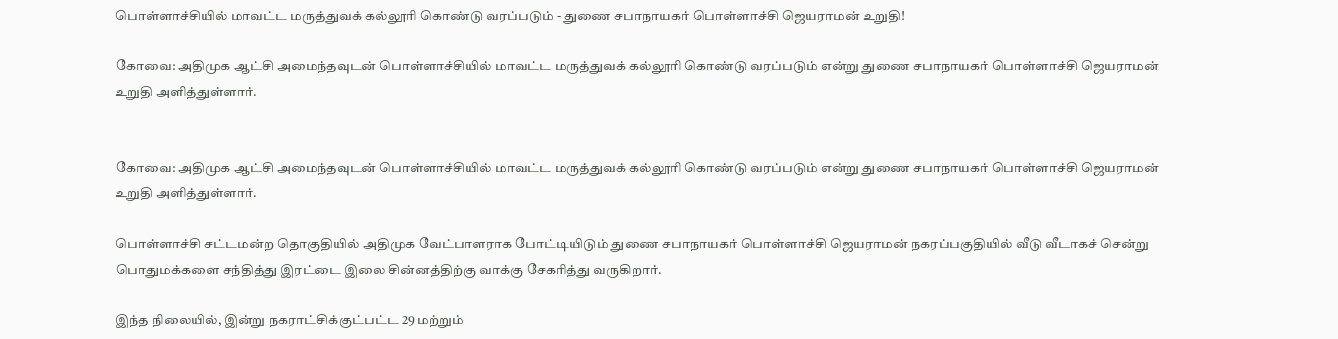பொள்ளாச்சியில் மாவட்ட மருத்துவக் கல்லூரி கொண்டு வரப்படும் - துணை சபாநாயகர் பொள்ளாச்சி ஜெயராமன் உறுதி!

கோவை: அதிமுக ஆட்சி அமைந்தவுடன் பொள்ளாச்சியில் மாவட்ட மருத்துவக் கல்லூரி கொண்டு வரப்படும் என்று துணை சபாநாயகர் பொள்ளாச்சி ஜெயராமன் உறுதி அளித்துள்ளார்.


கோவை: அதிமுக ஆட்சி அமைந்தவுடன் பொள்ளாச்சியில் மாவட்ட மருத்துவக் கல்லூரி கொண்டு வரப்படும் என்று துணை சபாநாயகர் பொள்ளாச்சி ஜெயராமன் உறுதி அளித்துள்ளார்.

பொள்ளாச்சி சட்டமன்ற தொகுதியில் அதிமுக வேட்பாளராக போட்டியிடும் துணை சபாநாயகர் பொள்ளாச்சி ஜெயராமன் நகரப்பகுதியில் வீடு வீடாகச் சென்று பொதுமக்களை சந்தித்து இரட்டை இலை சின்னத்திற்கு வாக்கு சேகரித்து வருகிறார்.

இந்த நிலையில், இன்று நகராட்சிக்குட்பட்ட 29 மற்றும்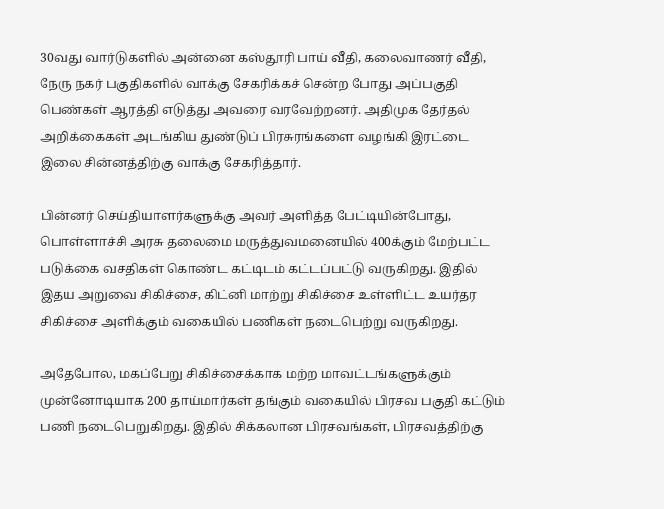30வது வார்டுகளில் அன்னை கஸ்தூரி பாய் வீதி, கலைவாணர் வீதி, நேரு நகர் பகுதிகளில் வாக்கு சேகரிக்கச் சென்ற போது அப்பகுதி பெண்கள் ஆரத்தி எடுத்து அவரை வரவேற்றனர். அதிமுக தேர்தல் அறிக்கைகள் அடங்கிய துண்டுப் பிரசுரங்களை வழங்கி இரட்டை இலை சின்னத்திற்கு வாக்கு சேகரித்தார்.

பின்னர் செய்தியாளர்களுக்கு அவர் அளித்த பேட்டியின்போது, பொள்ளாச்சி அரசு தலைமை மருத்துவமனையில் 400க்கும் மேற்பட்ட படுக்கை வசதிகள் கொண்ட கட்டிடம் கட்டப்பட்டு வருகிறது. இதில் இதய அறுவை சிகிச்சை, கிட்னி மாற்று சிகிச்சை உள்ளிட்ட உயர்தர சிகிச்சை அளிக்கும் வகையில் பணிகள் நடைபெற்று வருகிறது.

அதேபோல, மகப்பேறு சிகிச்சைக்காக மற்ற மாவட்டங்களுக்கும் முன்னோடியாக 200 தாய்மார்கள் தங்கும் வகையில் பிரசவ பகுதி கட்டும் பணி நடைபெறுகிறது. இதில் சிக்கலான பிரசவங்கள், பிரசவத்திற்கு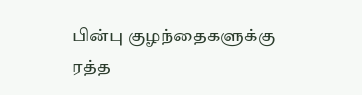பின்பு குழந்தைகளுக்கு ரத்த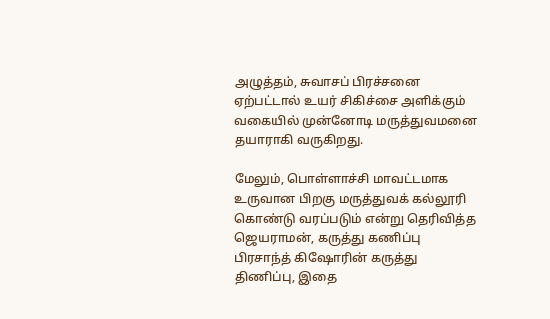அழுத்தம், சுவாசப் பிரச்சனை ஏற்பட்டால் உயர் சிகிச்சை அளிக்கும் வகையில் முன்னோடி மருத்துவமனை தயாராகி வருகிறது.

மேலும், பொள்ளாச்சி மாவட்டமாக உருவான பிறகு மருத்துவக் கல்லூரி கொண்டு வரப்படும் என்று தெரிவித்த ஜெயராமன், கருத்து கணிப்பு பிரசாந்த் கிஷோரின் கருத்து திணிப்பு, இதை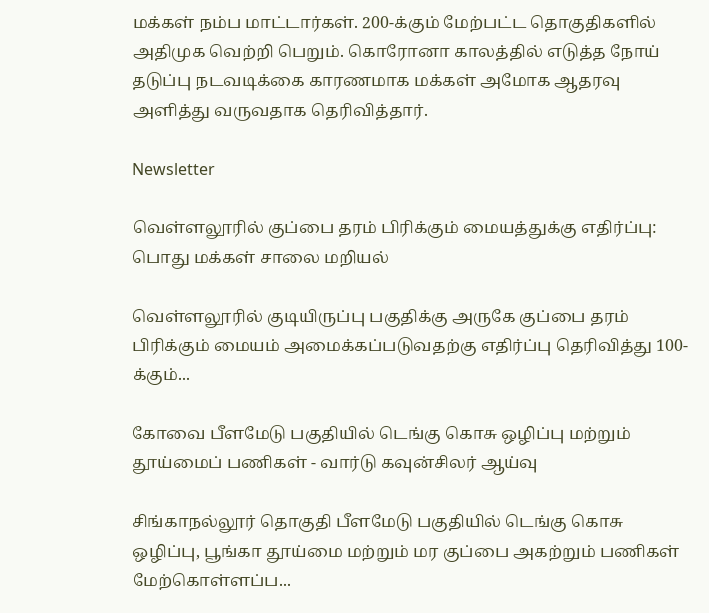மக்கள் நம்ப மாட்டார்கள். 200-க்கும் மேற்பட்ட தொகுதிகளில் அதிமுக வெற்றி பெறும். கொரோனா காலத்தில் எடுத்த நோய் தடுப்பு நடவடிக்கை காரணமாக மக்கள் அமோக ஆதரவு அளித்து வருவதாக தெரிவித்தார்.

Newsletter

வெள்ளலூரில் குப்பை தரம் பிரிக்கும் மையத்துக்கு எதிர்ப்பு: பொது மக்கள் சாலை மறியல்

வெள்ளலூரில் குடியிருப்பு பகுதிக்கு அருகே குப்பை தரம் பிரிக்கும் மையம் அமைக்கப்படுவதற்கு எதிர்ப்பு தெரிவித்து 100-க்கும்...

கோவை பீளமேடு பகுதியில் டெங்கு கொசு ஒழிப்பு மற்றும் தூய்மைப் பணிகள் - வார்டு கவுன்சிலர் ஆய்வு

சிங்காநல்லூர் தொகுதி பீளமேடு பகுதியில் டெங்கு கொசு ஒழிப்பு, பூங்கா தூய்மை மற்றும் மர குப்பை அகற்றும் பணிகள் மேற்கொள்ளப்ப...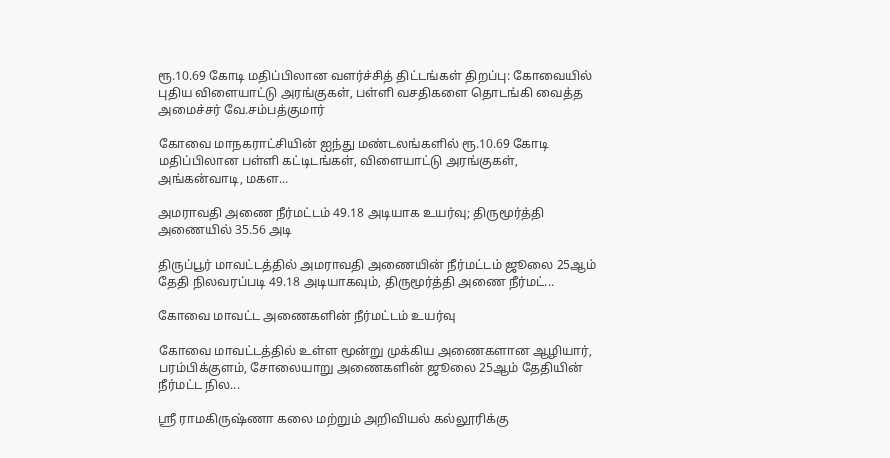ரூ.10.69 கோடி மதிப்பிலான வளர்ச்சித் திட்டங்கள் திறப்பு: கோவையில் புதிய விளையாட்டு அரங்குகள், பள்ளி வசதிகளை தொடங்கி வைத்த அமைச்சர் வே.சம்பத்குமார்

கோவை மாநகராட்சியின் ஐந்து மண்டலங்களில் ரூ.10.69 கோடி மதிப்பிலான பள்ளி கட்டிடங்கள், விளையாட்டு அரங்குகள், அங்கன்வாடி, மகள...

அமராவதி அணை நீர்மட்டம் 49.18 அடியாக உயர்வு; திருமூர்த்தி அணையில் 35.56 அடி

திருப்பூர் மாவட்டத்தில் அமராவதி அணையின் நீர்மட்டம் ஜூலை 25ஆம் தேதி நிலவரப்படி 49.18 அடியாகவும், திருமூர்த்தி அணை நீர்மட்...

கோவை மாவட்ட அணைகளின் நீர்மட்டம் உயர்வு

கோவை மாவட்டத்தில் உள்ள மூன்று முக்கிய அணைகளான ஆழியார், பரம்பிக்குளம், சோலையாறு அணைகளின் ஜூலை 25ஆம் தேதியின் நீர்மட்ட நில...

ஸ்ரீ ராமகிருஷ்ணா கலை மற்றும் அறிவியல் கல்லூரிக்கு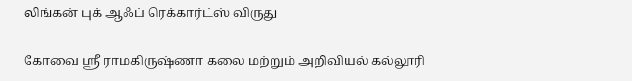லிங்கன் புக் ஆஃப் ரெக்கார்ட்ஸ் விருது

கோவை ஸ்ரீ ராமகிருஷ்ணா கலை மற்றும் அறிவியல் கல்லூரி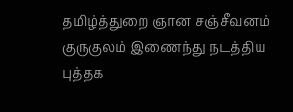தமிழ்த்துறை ஞான சஞ்சீவனம் குருகுலம் இணைந்து நடத்திய புத்தக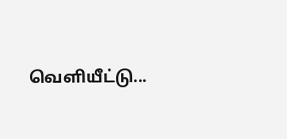வெளியீட்டு...